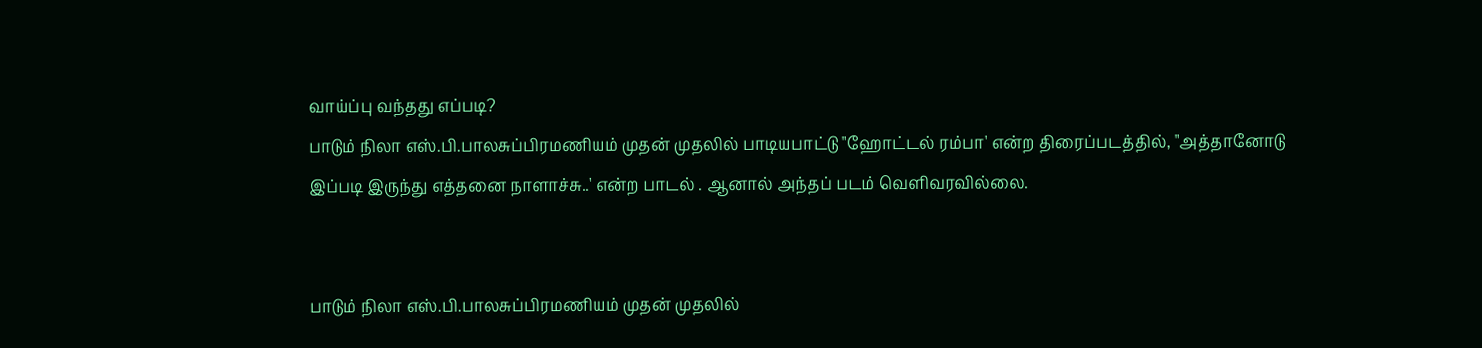வாய்ப்பு வந்தது எப்படி?
பாடும் நிலா எஸ்.பி.பாலசுப்பிரமணியம் முதன் முதலில் பாடியபாட்டு "ஹோட்டல் ரம்பா' என்ற திரைப்படத்தில், "அத்தானோடு இப்படி இருந்து எத்தனை நாளாச்சு..' என்ற பாடல் . ஆனால் அந்தப் படம் வெளிவரவில்லை.


பாடும் நிலா எஸ்.பி.பாலசுப்பிரமணியம் முதன் முதலில்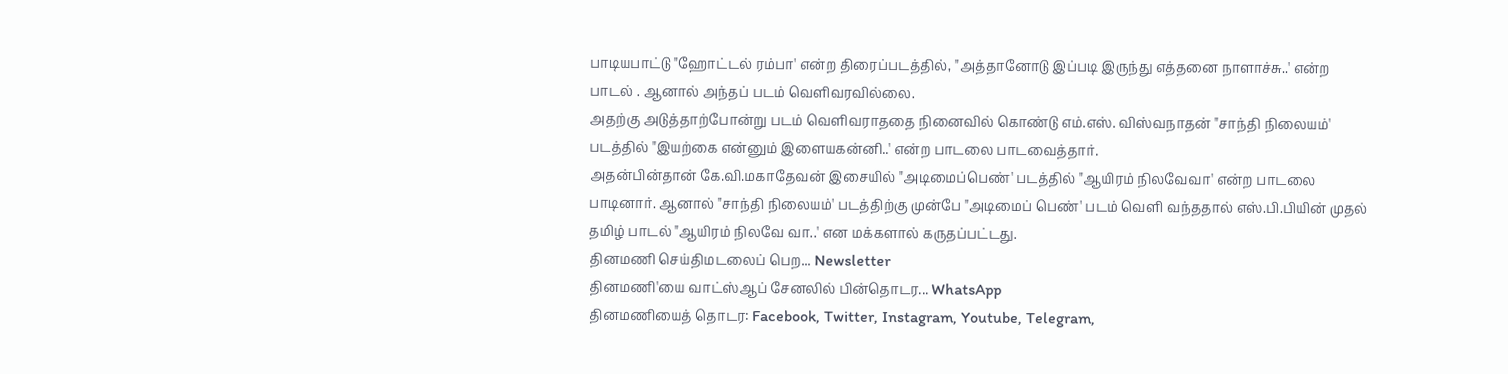பாடியபாட்டு "ஹோட்டல் ரம்பா' என்ற திரைப்படத்தில், "அத்தானோடு இப்படி இருந்து எத்தனை நாளாச்சு..' என்ற பாடல் . ஆனால் அந்தப் படம் வெளிவரவில்லை.
அதற்கு அடுத்தாற்போன்று படம் வெளிவராததை நினைவில் கொண்டு எம்.எஸ். விஸ்வநாதன் "சாந்தி நிலையம்' படத்தில் "இயற்கை என்னும் இளையகன்னி..' என்ற பாடலை பாடவைத்தார்.
அதன்பின்தான் கே.வி.மகாதேவன் இசையில் "அடிமைப்பெண்' படத்தில் "ஆயிரம் நிலவேவா' என்ற பாடலை பாடினார். ஆனால் "சாந்தி நிலையம்' படத்திற்கு முன்பே "அடிமைப் பெண்' படம் வெளி வந்ததால் எஸ்.பி.பியின் முதல் தமிழ் பாடல் "ஆயிரம் நிலவே வா..' என மக்களால் கருதப்பட்டது.
தினமணி செய்திமடலைப் பெற... Newsletter
தினமணி'யை வாட்ஸ்ஆப் சேனலில் பின்தொடர... WhatsApp
தினமணியைத் தொடர: Facebook, Twitter, Instagram, Youtube, Telegram,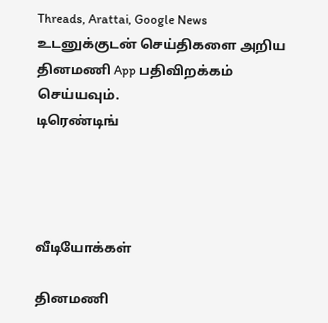Threads, Arattai, Google News
உடனுக்குடன் செய்திகளை அறிய தினமணி App பதிவிறக்கம் செய்யவும்.
டிரெண்டிங்




வீடியோக்கள்

தினமணி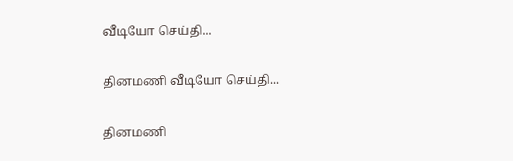வீடியோ செய்தி...

தினமணி வீடியோ செய்தி...

தினமணி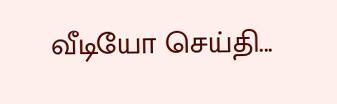வீடியோ செய்தி...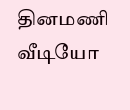தினமணி வீடியோ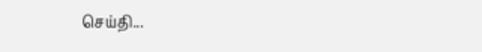செய்தி...